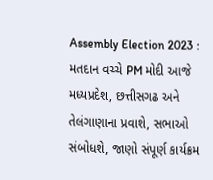Assembly Election 2023 : મતદાન વચ્ચે PM મોદી આજે મધ્યપ્રદેશ, છત્તીસગઢ અને તેલંગાણાના પ્રવાશે, સભાઓ સંબોધશે, જાણો સંપૂર્ણ કાર્યક્રમ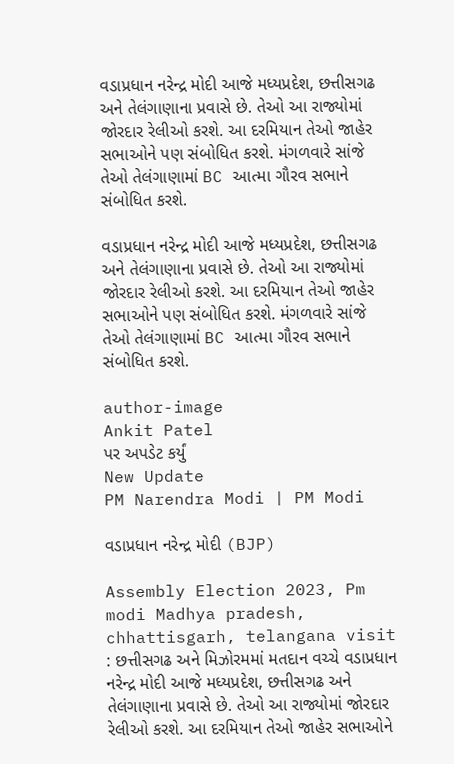વડાપ્રધાન નરેન્દ્ર મોદી આજે મધ્યપ્રદેશ, છત્તીસગઢ અને તેલંગાણાના પ્રવાસે છે. તેઓ આ રાજ્યોમાં જોરદાર રેલીઓ કરશે. આ દરમિયાન તેઓ જાહેર સભાઓને પણ સંબોધિત કરશે. મંગળવારે સાંજે તેઓ તેલંગાણામાં BC આત્મા ગૌરવ સભાને સંબોધિત કરશે.

વડાપ્રધાન નરેન્દ્ર મોદી આજે મધ્યપ્રદેશ, છત્તીસગઢ અને તેલંગાણાના પ્રવાસે છે. તેઓ આ રાજ્યોમાં જોરદાર રેલીઓ કરશે. આ દરમિયાન તેઓ જાહેર સભાઓને પણ સંબોધિત કરશે. મંગળવારે સાંજે તેઓ તેલંગાણામાં BC આત્મા ગૌરવ સભાને સંબોધિત કરશે.

author-image
Ankit Patel
પર અપડેટ કર્યું
New Update
PM Narendra Modi | PM Modi

વડાપ્રધાન નરેન્દ્ર મોદી (BJP)

Assembly Election 2023, Pm modi Madhya pradesh, chhattisgarh, telangana visit : છત્તીસગઢ અને મિઝોરમમાં મતદાન વચ્ચે વડાપ્રધાન નરેન્દ્ર મોદી આજે મધ્યપ્રદેશ, છત્તીસગઢ અને તેલંગાણાના પ્રવાસે છે. તેઓ આ રાજ્યોમાં જોરદાર રેલીઓ કરશે. આ દરમિયાન તેઓ જાહેર સભાઓને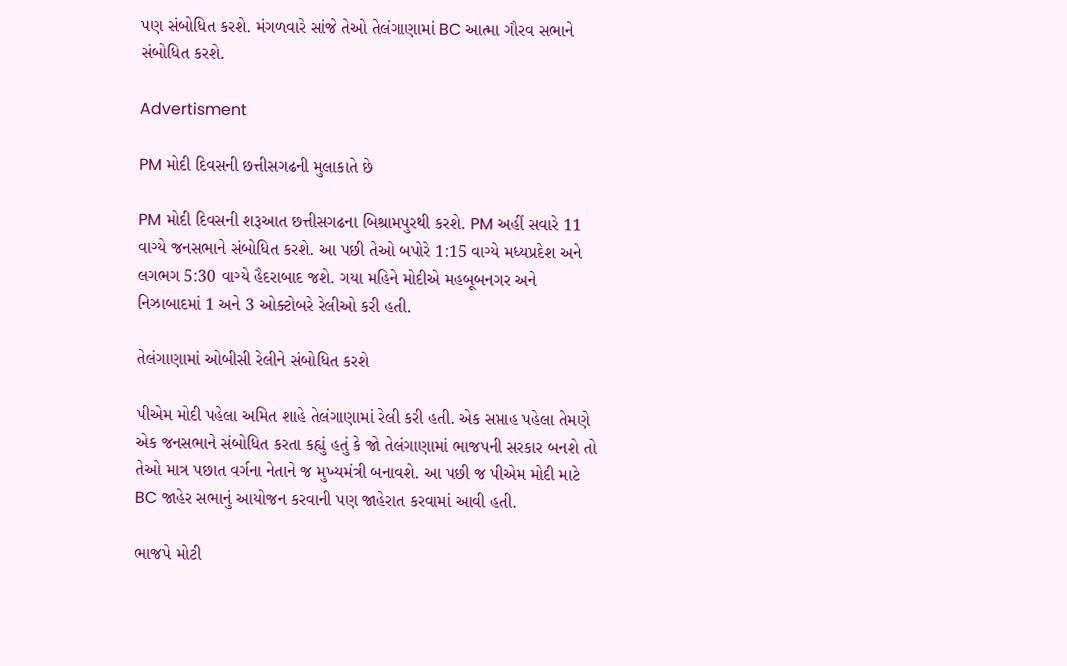પણ સંબોધિત કરશે. મંગળવારે સાંજે તેઓ તેલંગાણામાં BC આત્મા ગૌરવ સભાને સંબોધિત કરશે.

Advertisment

PM મોદી દિવસની છત્તીસગઢની મુલાકાતે છે

PM મોદી દિવસની શરૂઆત છત્તીસગઢના બિશ્રામપુરથી કરશે. PM અહીં સવારે 11 વાગ્યે જનસભાને સંબોધિત કરશે. આ પછી તેઓ બપોરે 1:15 વાગ્યે મધ્યપ્રદેશ અને લગભગ 5:30 વાગ્યે હૈદરાબાદ જશે. ગયા મહિને મોદીએ મહબૂબનગર અને નિઝાબાદમાં 1 અને 3 ઓક્ટોબરે રેલીઓ કરી હતી.

તેલંગાણામાં ઓબીસી રેલીને સંબોધિત કરશે

પીએમ મોદી પહેલા અમિત શાહે તેલંગાણામાં રેલી કરી હતી. એક સપ્તાહ પહેલા તેમણે એક જનસભાને સંબોધિત કરતા કહ્યું હતું કે જો તેલંગાણામાં ભાજપની સરકાર બનશે તો તેઓ માત્ર પછાત વર્ગના નેતાને જ મુખ્યમંત્રી બનાવશે. આ પછી જ પીએમ મોદી માટે BC જાહેર સભાનું આયોજન કરવાની પણ જાહેરાત કરવામાં આવી હતી.

ભાજપે મોટી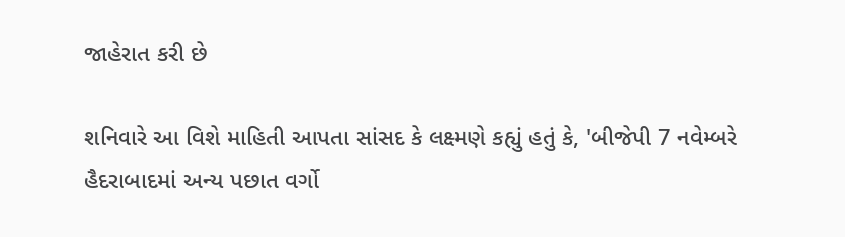જાહેરાત કરી છે

શનિવારે આ વિશે માહિતી આપતા સાંસદ કે લક્ષ્મણે કહ્યું હતું કે, 'બીજેપી 7 નવેમ્બરે હૈદરાબાદમાં અન્ય પછાત વર્ગો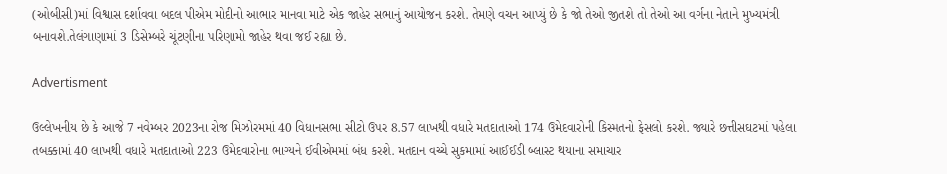(ઓબીસી)માં વિશ્વાસ દર્શાવવા બદલ પીએમ મોદીનો આભાર માનવા માટે એક જાહેર સભાનું આયોજન કરશે. તેમણે વચન આપ્યું છે કે જો તેઓ જીતશે તો તેઓ આ વર્ગના નેતાને મુખ્યમંત્રી બનાવશે.તેલંગાણામાં 3 ડિસેમ્બરે ચૂંટણીના પરિણામો જાહેર થવા જઈ રહ્યા છે.

Advertisment

ઉલ્લેખનીય છે કે આજે 7 નવેમ્બર 2023ના રોજ મિઝોરમમાં 40 વિધાનસભા સીટો ઉપર 8.57 લાખથી વધારે મતદાતાઓ 174 ઉમેદવારોની કિસ્મતનો ફેસલો કરશે. જ્યારે છત્તીસઘટમાં પહેલા તબક્કામાં 40 લાખથી વધારે મતદાતાઓ 223 ઉમેદવારોના ભાગ્યને ઈવીએમમાં બંધ કરશે. મતદાન વચ્ચે સુકમામાં આઈઈડી બ્લાસ્ટ થયાના સમાચાર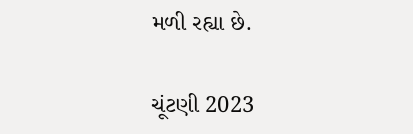મળી રહ્યા છે.

ચૂંટણી 2023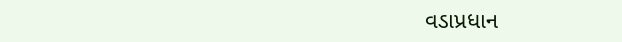વડાપ્રધાન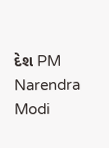દેશ PM Narendra Modi